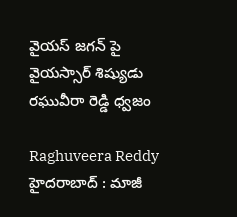వైయస్ జగన్‌ పై వైయస్సార్ శిష్యుడు రఘువీరా రెడ్డి ధ్వజం

Raghuveera Reddy
హైదరాబాద్ : మాజీ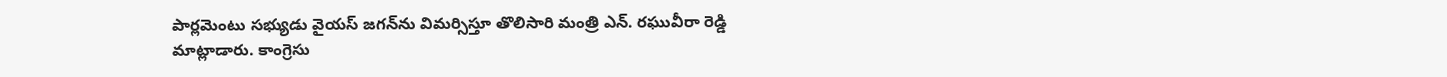పార్లమెంటు సభ్యుడు వైయస్ జగన్‌ను విమర్సిస్తూ తొలిసారి మంత్రి ఎన్. రఘువీరా రెడ్డి మాట్లాడారు. కాంగ్రెసు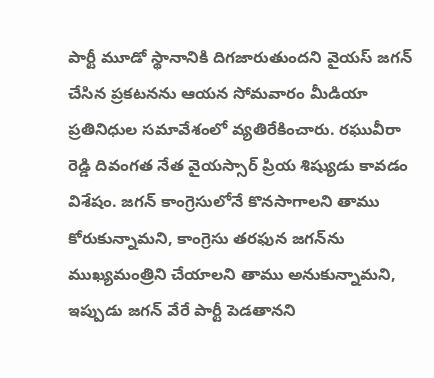పార్టీ మూడో స్థానానికి దిగజారుతుందని వైయస్ జగన్ చేసిన ప్రకటనను ఆయన సోమవారం మీడియా ప్రతినిధుల సమావేశంలో వ్యతిరేకించారు. రఘువీరా రెడ్డి దివంగత నేత వైయస్సార్ ప్రియ శిష్యుడు కావడం విశేషం. జగన్ కాంగ్రెసులోనే కొనసాగాలని తాము కోరుకున్నామని, కాంగ్రెసు తరఫున జగన్‌ను ముఖ్యమంత్రిని చేయాలని తాము అనుకున్నామని, ఇప్పుడు జగన్ వేరే పార్టీ పెడతానని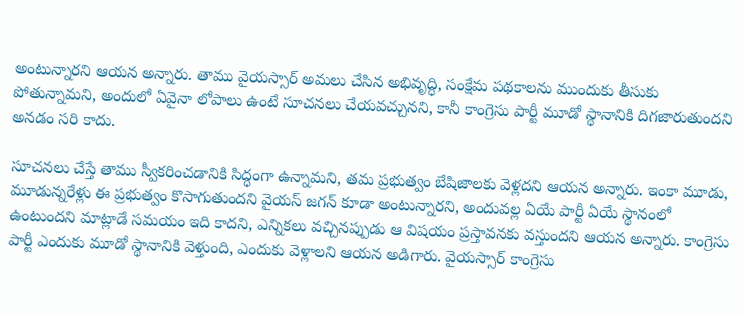అంటున్నారని ఆయన అన్నారు. తాము వైయస్సార్ అమలు చేసిన అభివృద్ధి, సంక్షేమ పథకాలను ముందుకు తీసుకు పోతున్నామని, అందులో ఏవైనా లోపాలు ఉంటే సూచనలు చేయవచ్చునని, కానీ కాంగ్రెసు పార్టీ మూడో స్థానానికి దిగజారుతుందని అనడం సరి కాదు.

సూచనలు చేస్తే తాము స్వీకరించడానికి సిద్ధంగా ఉన్నామని, తమ ప్రభుత్వం బేషిజాలకు వెళ్లదని ఆయన అన్నారు. ఇంకా మూడు, మూడున్నరేళ్లు ఈ ప్రభుత్వం కొసాగుతుందని వైయస్ జగన్ కూడా అంటున్నారని, అందువల్ల ఏయే పార్టీ ఏయే స్థానంలో ఉంటుందని మాట్లాడే సమయం ఇది కాదని, ఎన్నికలు వచ్చినప్పుడు ఆ విషయం ప్రస్తావనకు వస్తుందని ఆయన అన్నారు. కాంగ్రెసు పార్టీ ఎందుకు మూడో స్థానానికి వెళ్తుంది, ఎందుకు వెళ్లాలని ఆయన అడిగారు. వైయస్సార్ కాంగ్రెసు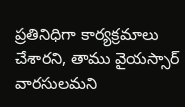ప్రతినిధిగా కార్యక్రమాలు చేశారని, తాము వైయస్సార్ వారసులమని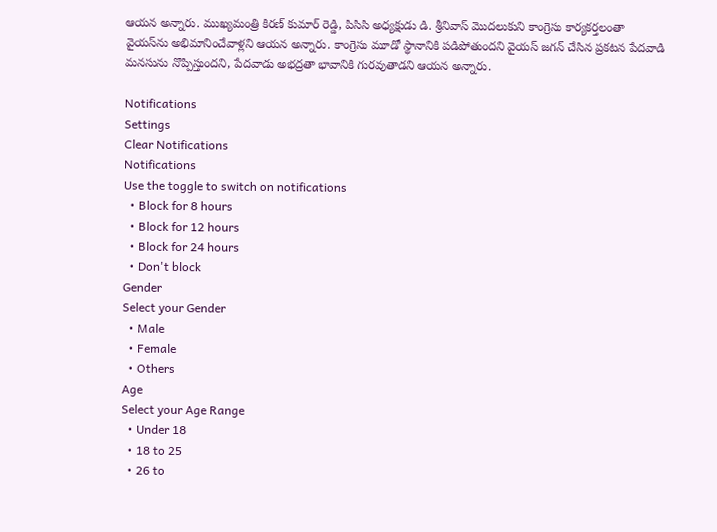ఆయన అన్నారు. ముఖ్యమంత్రి కిరణ్ కుమార్ రెడ్డి, పిసిసి అధ్యక్షుడు డి. శ్రీనివాస్ మొదలుకుని కాంగ్రెసు కార్యకర్తలంతా వైయస్‌ను అభిమానించేవాళ్లని ఆయన అన్నారు. కాంగ్రెసు మూడో స్థానానికి పడిపోతుందని వైయస్ జగన్ చేసిన ప్రకటన పేదవాడి మనసును నొప్పిస్తుందని, పేదవాడు అభద్రతా భావానికి గురవుతాడని ఆయన అన్నారు.

Notifications
Settings
Clear Notifications
Notifications
Use the toggle to switch on notifications
  • Block for 8 hours
  • Block for 12 hours
  • Block for 24 hours
  • Don't block
Gender
Select your Gender
  • Male
  • Female
  • Others
Age
Select your Age Range
  • Under 18
  • 18 to 25
  • 26 to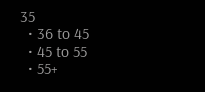35
  • 36 to 45
  • 45 to 55
  • 55+